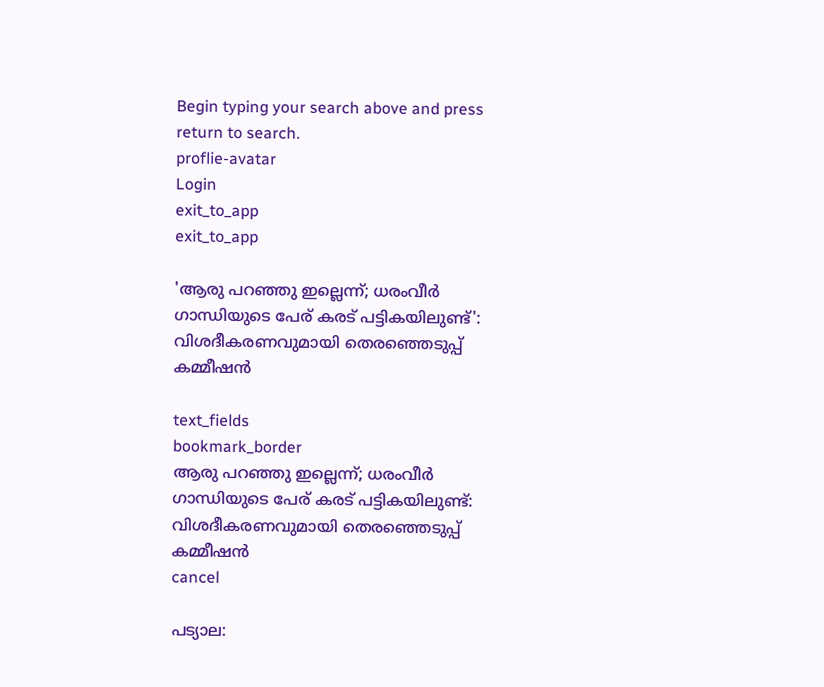Begin typing your search above and press return to search.
proflie-avatar
Login
exit_to_app
exit_to_app

'ആരു പറഞ്ഞു ഇല്ലെന്ന്; ധരംവീർ ഗാന്ധിയുടെ പേര് കരട് പട്ടികയിലുണ്ട്': വിശദീകരണവുമായി തെരഞ്ഞെടുപ്പ് കമ്മീഷൻ

text_fields
bookmark_border
ആരു പറഞ്ഞു ഇല്ലെന്ന്; ധരംവീർ ഗാന്ധിയുടെ പേര് കരട് പട്ടികയിലുണ്ട്: വിശദീകരണവുമായി തെരഞ്ഞെടുപ്പ് കമ്മീഷൻ
cancel

പട്യാല: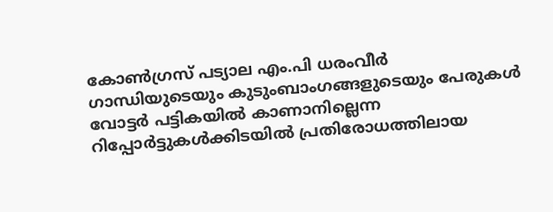കോൺഗ്രസ് പട്യാല എം.പി ധരംവീർ ഗാന്ധിയുടെയും കുടുംബാംഗങ്ങളുടെയും പേരുകൾ വോട്ടർ പട്ടികയിൽ കാണാനില്ലെന്ന റിപ്പോർട്ടുകൾക്കിടയിൽ പ്രതിരോധത്തിലായ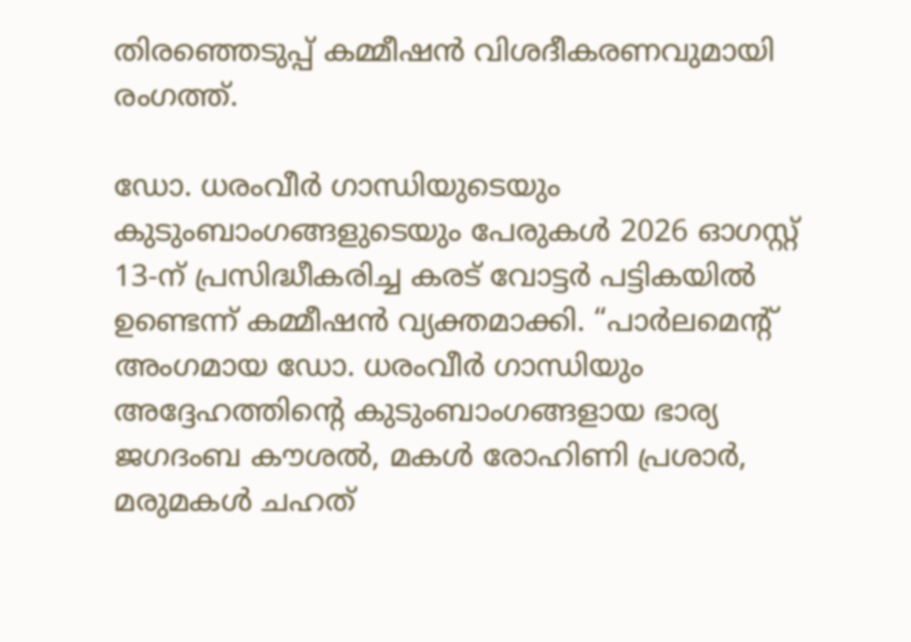തിരഞ്ഞെടുപ്പ് കമ്മീഷൻ വിശദീകരണവുമായി രംഗത്ത്.

ഡോ. ധരംവീർ ഗാന്ധിയുടെയും കുടുംബാംഗങ്ങളുടെയും പേരുകൾ 2026 ഓഗസ്റ്റ് 13-ന് പ്രസിദ്ധീകരിച്ച കരട് വോട്ടർ പട്ടികയിൽ ഉണ്ടെന്ന് കമ്മീഷൻ വ്യക്തമാക്കി. “പാർലമെന്റ് അംഗമായ ഡോ. ധരംവീർ ഗാന്ധിയും അദ്ദേഹത്തിന്റെ കുടുംബാംഗങ്ങളായ ഭാര്യ ജഗദംബ കൗശൽ, മകൾ രോഹിണി പ്രശാർ, മരുമകൾ ചഹത്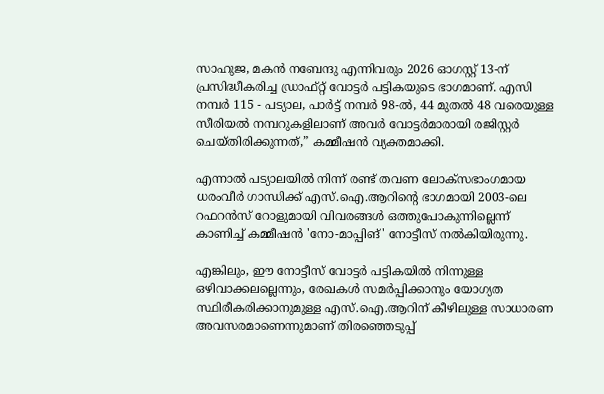സാഹുജ, മകൻ നബേന്ദു എന്നിവരും 2026 ഓഗസ്റ്റ് 13-ന് പ്രസിദ്ധീകരിച്ച ഡ്രാഫ്റ്റ് വോട്ടർ പട്ടികയുടെ ഭാഗമാണ്. എസി നമ്പർ 115 - പട്യാല, പാർട്ട് നമ്പർ 98-ൽ, 44 മുതൽ 48 വരെയുള്ള സീരിയൽ നമ്പറുകളിലാണ് അവർ വോട്ടർമാരായി രജിസ്റ്റർ ചെയ്തിരിക്കുന്നത്,” കമ്മീഷൻ വ്യക്തമാക്കി.

എന്നാൽ പട്യാലയിൽ നിന്ന് രണ്ട് തവണ ലോക്സഭാംഗമായ ധരംവീർ ഗാന്ധിക്ക് എസ്.ഐ.ആറിന്റെ ഭാഗമായി 2003-ലെ റഫറൻസ് റോളുമായി വിവരങ്ങൾ ഒത്തുപോകുന്നില്ലെന്ന് കാണിച്ച് കമ്മീഷൻ 'നോ-മാപ്പിങ്' നോട്ടീസ് നൽകിയിരുന്നു.

എങ്കിലും, ഈ നോട്ടീസ് വോട്ടർ പട്ടികയിൽ നിന്നുള്ള ഒഴിവാക്കലല്ലെന്നും, രേഖകൾ സമർപ്പിക്കാനും യോഗ്യത സ്ഥിരീകരിക്കാനുമുള്ള എസ്‌.ഐ.ആറിന് കീഴിലുള്ള സാധാരണ അവസരമാണെന്നുമാണ് തിരഞ്ഞെടുപ്പ്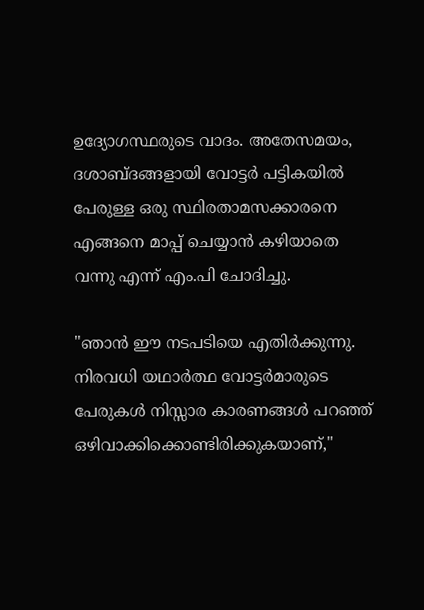ഉദ്യോഗസ്ഥരുടെ വാദം. അതേസമയം, ദശാബ്ദങ്ങളായി വോട്ടർ പട്ടികയിൽ പേരുള്ള ഒരു സ്ഥിരതാമസക്കാരനെ എങ്ങനെ മാപ്പ് ചെയ്യാൻ കഴിയാതെ വന്നു എന്ന് എം.പി ചോദിച്ചു.

"ഞാൻ ഈ നടപടിയെ എതിർക്കുന്നു. നിരവധി യഥാർത്ഥ വോട്ടർമാരുടെ പേരുകൾ നിസ്സാര കാരണങ്ങൾ പറഞ്ഞ് ഒഴിവാക്കിക്കൊണ്ടിരിക്കുകയാണ്,"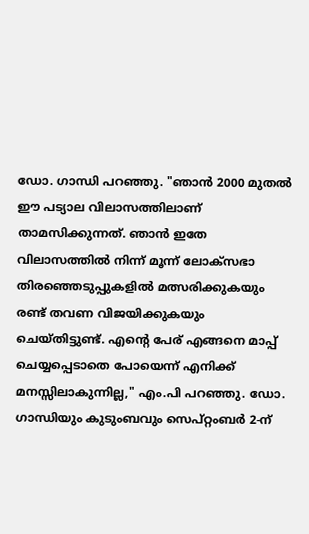ഡോ. ഗാന്ധി പറഞ്ഞു. "ഞാൻ 2000 മുതൽ ഈ പട്യാല വിലാസത്തിലാണ് താമസിക്കുന്നത്. ഞാൻ ഇതേ വിലാസത്തിൽ നിന്ന് മൂന്ന് ലോക്സഭാ തിരഞ്ഞെടുപ്പുകളിൽ മത്സരിക്കുകയും രണ്ട് തവണ വിജയിക്കുകയും ചെയ്തിട്ടുണ്ട്. എന്റെ പേര് എങ്ങനെ മാപ്പ് ചെയ്യപ്പെടാതെ പോയെന്ന് എനിക്ക് മനസ്സിലാകുന്നില്ല," എം.പി പറഞ്ഞു. ഡോ. ഗാന്ധിയും കുടുംബവും സെപ്റ്റംബർ 2-ന്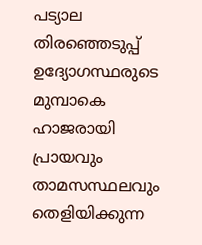പട്യാല തിരഞ്ഞെടുപ്പ് ഉദ്യോഗസ്ഥരുടെ മുമ്പാകെ ഹാജരായി പ്രായവും താമസസ്ഥലവും തെളിയിക്കുന്ന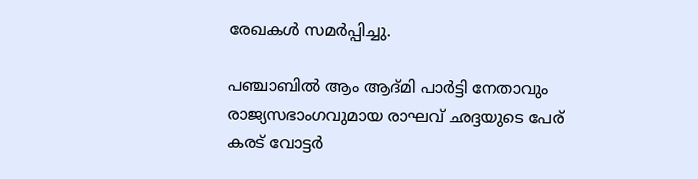രേഖകൾ സമർപ്പിച്ചു.

പഞ്ചാബിൽ ആം ആദ്മി പാർട്ടി നേതാവും രാജ്യസഭാംഗവുമായ രാഘവ് ഛദ്ദയുടെ പേര് കരട് വോട്ടർ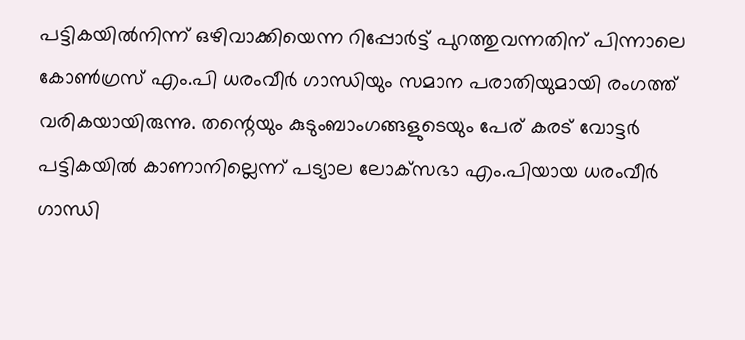പട്ടികയിൽനിന്ന് ഒഴിവാക്കിയെന്ന റിപ്പോർട്ട് പുറത്തുവന്നതിന് പിന്നാലെ കോൺഗ്രസ് എം.പി ധരംവീർ ഗാന്ധിയും സമാന പരാതിയുമായി രംഗത്ത് വരികയായിരുന്നു. തന്റെയും കുടുംബാംഗങ്ങളുടെയും പേര് കരട് വോട്ടർ പട്ടികയിൽ കാണാനില്ലെന്ന് പട്യാല ലോക്‌സഭാ എം.പിയായ ധരംവീർ ഗാന്ധി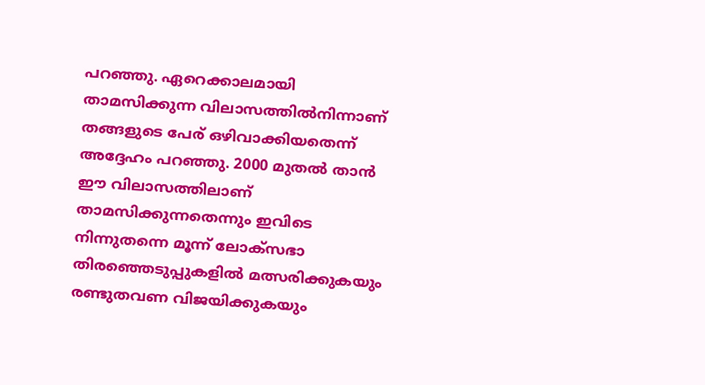പറഞ്ഞു. ഏറെക്കാലമായി താമസിക്കുന്ന വിലാസത്തിൽനിന്നാണ് തങ്ങളുടെ പേര് ഒഴിവാക്കിയതെന്ന് അദ്ദേഹം പറഞ്ഞു. 2000 മുതൽ താൻ ഈ വിലാസത്തിലാണ് താമസിക്കുന്നതെന്നും ഇവിടെ നിന്നുതന്നെ മൂന്ന് ലോക്സഭാ തിരഞ്ഞെടുപ്പുകളിൽ മത്സരിക്കുകയും രണ്ടുതവണ വിജയിക്കുകയും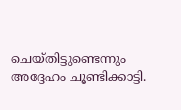ചെയ്തിട്ടുണ്ടെന്നും അദ്ദേഹം ചൂണ്ടിക്കാട്ടി.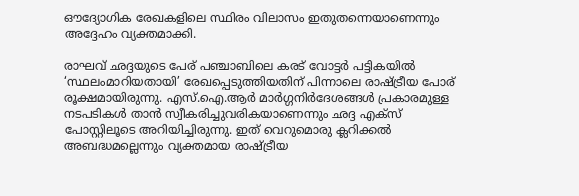ഔദ്യോഗിക രേഖകളിലെ സ്ഥിരം വിലാസം ഇതുതന്നെയാണെന്നും അദ്ദേഹം വ്യക്തമാക്കി.

രാഘവ് ഛദ്ദയുടെ പേര് പഞ്ചാബിലെ കരട് വോട്ടർ പട്ടികയിൽ ‘സ്ഥലംമാറിയതായി’ രേഖപ്പെടുത്തിയതിന് പിന്നാലെ രാഷ്ട്രീയ പോര് രൂക്ഷമായിരുന്നു. എസ്.ഐ.ആർ മാർഗ്ഗനിർദേശങ്ങൾ പ്രകാരമുള്ള നടപടികൾ താൻ സ്വീകരിച്ചുവരികയാണെന്നും ഛദ്ദ എക്സ് പോസ്റ്റിലൂടെ അറിയിച്ചിരുന്നു. ഇത് വെറുമൊരു ക്ലറിക്കൽ അബദ്ധമല്ലെന്നും വ്യക്തമായ രാഷ്ട്രീയ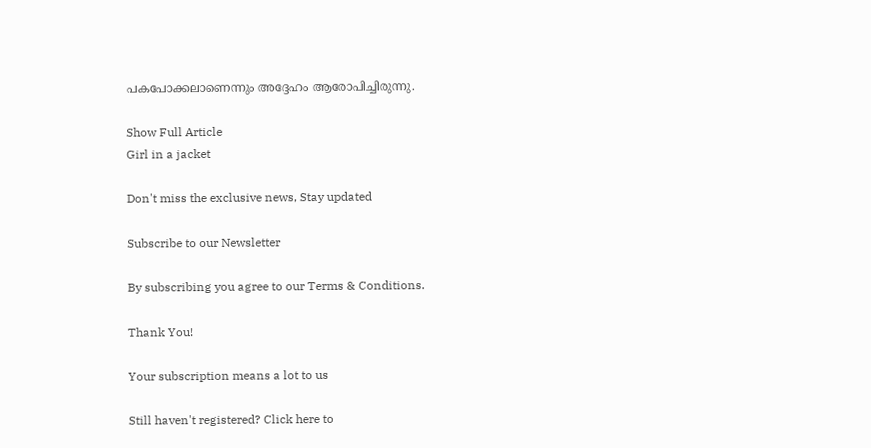പകപോക്കലാണെന്നും അദ്ദേഹം ആരോപിച്ചിരുന്നു.

Show Full Article
Girl in a jacket

Don't miss the exclusive news, Stay updated

Subscribe to our Newsletter

By subscribing you agree to our Terms & Conditions.

Thank You!

Your subscription means a lot to us

Still haven't registered? Click here to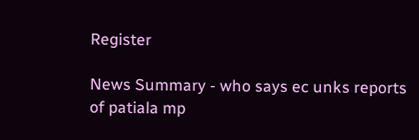Register

News Summary - who says ec unks reports of patiala mp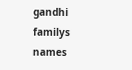gandhi familys names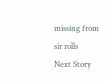missing from sir rolls
Next Story